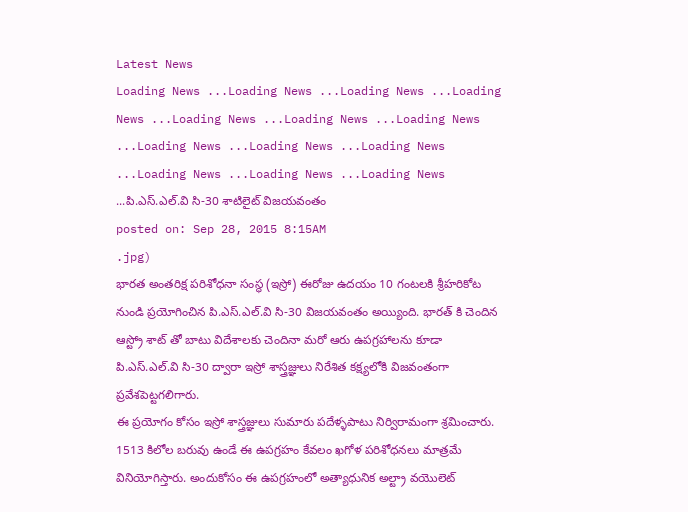Latest News
Loading News ...Loading News ...Loading News ...Loading News ...Loading News ...Loading News ...Loading News ...Loading News ...Loading News ...Loading News ...Loading News ...Loading News ...Loading News ...పి.ఎస్.ఎల్.వి సి-30 శాటిలైట్ విజయవంతం
posted on: Sep 28, 2015 8:15AM
.jpg)
భారత అంతరిక్ష పరిశోధనా సంస్థ (ఇస్రో) ఈరోజు ఉదయం 10 గంటలకి శ్రీహరికోట నుండి ప్రయోగించిన పి.ఎస్.ఎల్.వి సి-30 విజయవంతం అయ్యింది. భారత్ కి చెందిన ఆస్ట్రో శాట్ తో బాటు విదేశాలకు చెందినా మరో ఆరు ఉపగ్రహాలను కూడా పి.ఎస్.ఎల్.వి సి-30 ద్వారా ఇస్రో శాస్త్రజ్ఞులు నిరేశిత కక్ష్యలోకి విజవంతంగా ప్రవేశపెట్టగలిగారు.
ఈ ప్రయోగం కోసం ఇస్రో శాస్త్రజ్ఞులు సుమారు పదేళ్ళపాటు నిర్విరామంగా శ్రమించారు. 1513 కిలోల బరువు ఉండే ఈ ఉపగ్రహం కేవలం ఖగోళ పరిశోధనలు మాత్రమే వినియోగిస్తారు. అందుకోసం ఈ ఉపగ్రహంలో అత్యాధునిక అల్ట్రా వయొలెట్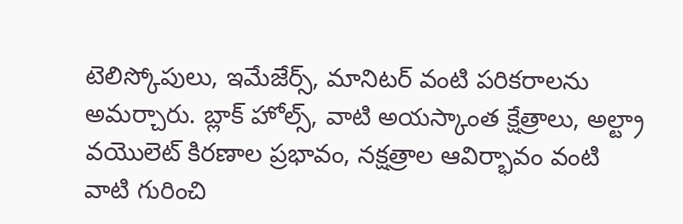టెలిస్కోపులు, ఇమేజేర్స్, మానిటర్ వంటి పరికరాలను అమర్చారు. బ్లాక్ హోల్స్, వాటి అయస్కాంత క్షేత్రాలు, అల్ట్రా వయొలెట్ కిరణాల ప్రభావం, నక్షత్రాల ఆవిర్భావం వంటి వాటి గురించి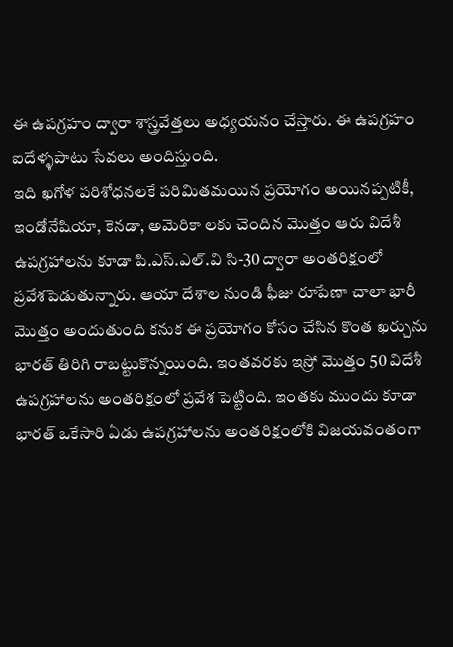ఈ ఉపగ్రహం ద్వారా శాస్త్రవేత్తలు అధ్యయనం చేస్తారు. ఈ ఉపగ్రహం ఐదేళ్ళపాటు సేవలు అందిస్తుంది.
ఇది ఖగోళ పరిశోధనలకే పరిమితమయిన ప్రయోగం అయినప్పటికీ, ఇండోనేషియా, కెనడా, అమెరికా లకు చెందిన మొత్తం ఆరు విదేశీ ఉపగ్రహాలను కూడా పి.ఎస్.ఎల్.వి సి-30 ద్వారా అంతరిక్షంలో ప్రవేశపెడుతున్నారు. ఆయా దేశాల నుండి ఫీజు రూపేణా చాలా భారీ మొత్తం అందుతుంది కనుక ఈ ప్రయోగం కోసం చేసిన కొంత ఖర్చును భారత్ తిరిగి రాబట్టుకొన్నయింది. ఇంతవరకు ఇస్రో మొత్తం 50 విదేశీ ఉపగ్రహాలను అంతరిక్షంలో ప్రవేశ పెట్టింది. ఇంతకు ముందు కూడా భారత్ ఒకేసారి ఏడు ఉపగ్రహాలను అంతరిక్షంలోకి విజయవంతంగా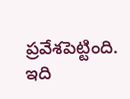ప్రవేశపెట్టింది. ఇది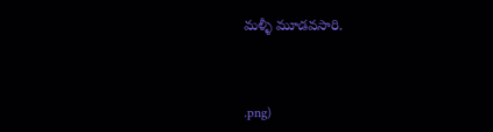మళ్ళీ మూడవసారి.



.png)